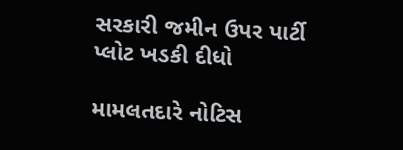સરકારી જમીન ઉપર પાર્ટી પ્લોટ ખડકી દીધો

મામલતદારે નોટિસ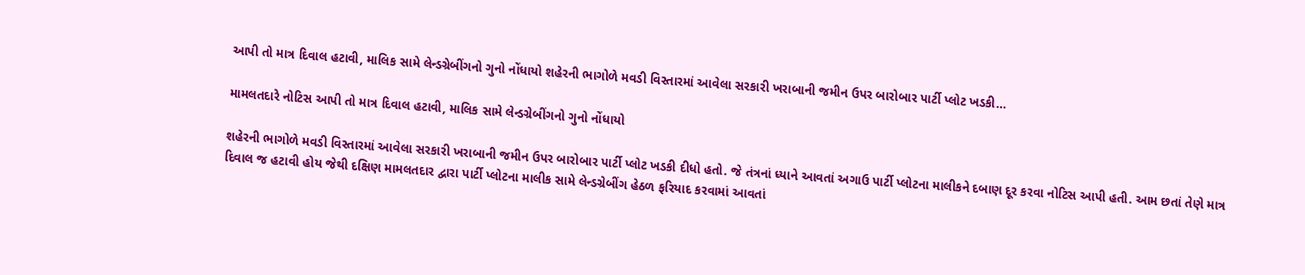આપી તો માત્ર દિવાલ હટાવી, માલિક સામે લેન્ડગ્રેબીંગનો ગુનો નોંધાયો શહેરની ભાગોળે મવડી વિસ્તારમાં આવેલા સરકારી ખરાબાની જમીન ઉપર બારોબાર પાર્ટી પ્લોટ ખડકી…

મામલતદારે નોટિસ આપી તો માત્ર દિવાલ હટાવી, માલિક સામે લેન્ડગ્રેબીંગનો ગુનો નોંધાયો

શહેરની ભાગોળે મવડી વિસ્તારમાં આવેલા સરકારી ખરાબાની જમીન ઉપર બારોબાર પાર્ટી પ્લોટ ખડકી દીધો હતો. જે તંત્રનાં ધ્યાને આવતાં અગાઉ પાર્ટી પ્લોટના માલીકને દબાણ દૂર કરવા નોટિસ આપી હતી. આમ છતાં તેણે માત્ર દિવાલ જ હટાવી હોય જેથી દક્ષિણ મામલતદાર દ્વારા પાર્ટી પ્લોટના માલીક સામે લેન્ડગ્રેબીંગ હેઠળ ફરિયાદ કરવામાં આવતાં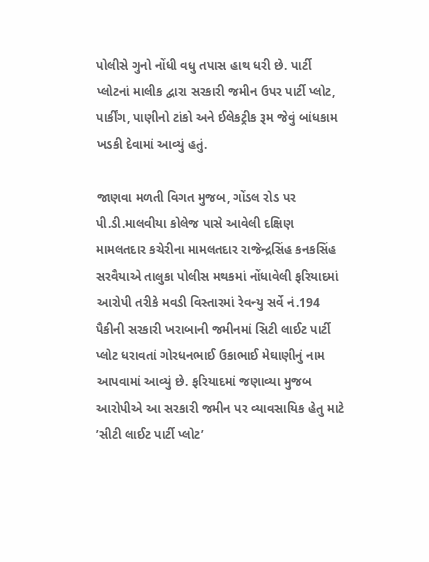પોલીસે ગુનો નોંધી વધુ તપાસ હાથ ધરી છે. પાર્ટી પ્લોટનાં માલીક દ્વારા સરકારી જમીન ઉપર પાર્ટી પ્લોટ, પાર્કીંગ, પાણીનો ટાંકો અને ઈલેકટ્રીક રૂમ જેવું બાંધકામ ખડકી દેવામાં આવ્યું હતું.

જાણવા મળતી વિગત મુજબ, ગોંડલ રોડ પર પી.ડી.માલવીયા કોલેજ પાસે આવેલી દક્ષિણ મામલતદાર કચેરીના મામલતદાર રાજેન્દ્રસિંહ કનકસિંહ સરવૈયાએ તાલુકા પોલીસ મથકમાં નોંધાવેલી ફરિયાદમાં આરોપી તરીકે મવડી વિસ્તારમાં રેવન્યુ સર્વે નં.194 પૈકીની સરકારી ખરાબાની જમીનમાં સિટી લાઈટ પાર્ટી પ્લોટ ધરાવતાં ગોરધનભાઈ ઉકાભાઈ મેઘાણીનું નામ આપવામાં આવ્યું છે. ફરિયાદમાં જણાવ્યા મુજબ આરોપીએ આ સરકારી જમીન પર વ્યાવસાયિક હેતુ માટે ’સીટી લાઈટ પાર્ટી પ્લોટ’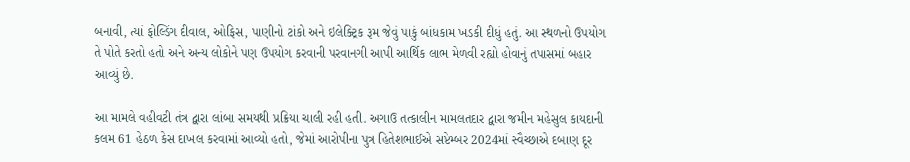બનાવી, ત્યાં ફોલ્ડિંગ દીવાલ, ઓફિસ, પાણીનો ટાંકો અને ઇલેક્ટ્રિક રૂમ જેવું પાકું બાંધકામ ખડકી દીધું હતું. આ સ્થળનો ઉપયોગ તે પોતે કરતો હતો અને અન્ય લોકોને પણ ઉપયોગ કરવાની પરવાનગી આપી આર્થિક લાભ મેળવી રહ્યો હોવાનું તપાસમાં બહાર આવ્યું છે.

આ મામલે વહીવટી તંત્ર દ્વારા લાંબા સમયથી પ્રક્રિયા ચાલી રહી હતી. અગાઉ તત્કાલીન મામલતદાર દ્વારા જમીન મહેસુલ કાયદાની કલમ 61 હેઠળ કેસ દાખલ કરવામાં આવ્યો હતો, જેમાં આરોપીના પુત્ર હિતેશભાઈએ સપ્ટેમ્બર 2024માં સ્વૈચ્છાએ દબાણ દૂર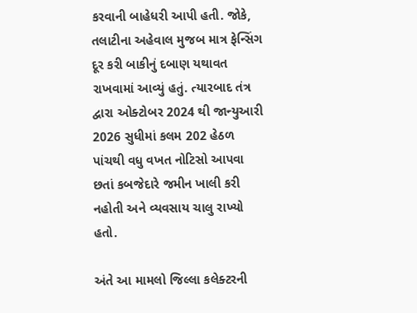કરવાની બાહેધરી આપી હતી. જોકે, તલાટીના અહેવાલ મુજબ માત્ર ફેન્સિંગ દૂર કરી બાકીનું દબાણ યથાવત રાખવામાં આવ્યું હતું. ત્યારબાદ તંત્ર દ્વારા ઓક્ટોબર 2024 થી જાન્યુઆરી 2026 સુધીમાં કલમ 202 હેઠળ પાંચથી વધુ વખત નોટિસો આપવા છતાં કબજેદારે જમીન ખાલી કરી નહોતી અને વ્યવસાય ચાલુ રાખ્યો હતો.

અંતે આ મામલો જિલ્લા કલેક્ટરની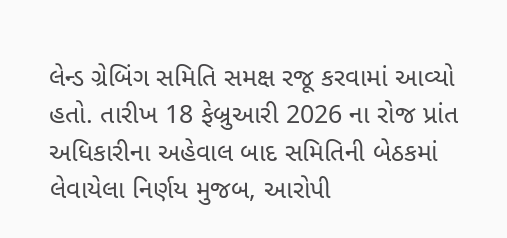લેન્ડ ગ્રેબિંગ સમિતિ સમક્ષ રજૂ કરવામાં આવ્યો હતો. તારીખ 18 ફેબ્રુઆરી 2026 ના રોજ પ્રાંત અધિકારીના અહેવાલ બાદ સમિતિની બેઠકમાં લેવાયેલા નિર્ણય મુજબ, આરોપી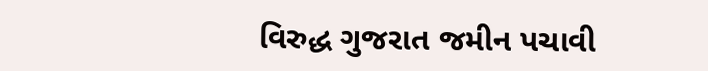વિરુદ્ધ ગુજરાત જમીન પચાવી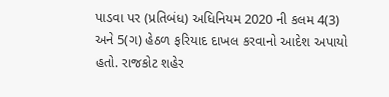પાડવા પર (પ્રતિબંધ) અધિનિયમ 2020 ની કલમ 4(3) અને 5(ગ) હેઠળ ફરિયાદ દાખલ કરવાનો આદેશ અપાયો હતો. રાજકોટ શહેર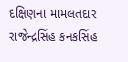દક્ષિણના મામલતદાર રાજેન્દ્રસિંહ કનકસિંહ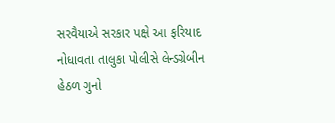સરવૈયાએ સરકાર પક્ષે આ ફરિયાદ નોધાવતા તાલુકા પોલીસે લેન્ડગ્રેબીન હેઠળ ગુનો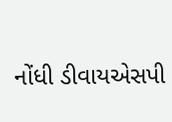નોંધી ડીવાયએસપી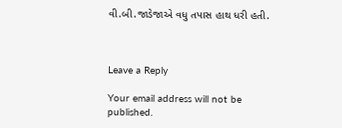વી.બી.જાડેજાએ વધુ તપાસ હાથ ધરી હતી.



Leave a Reply

Your email address will not be published.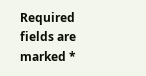Required fields are marked *